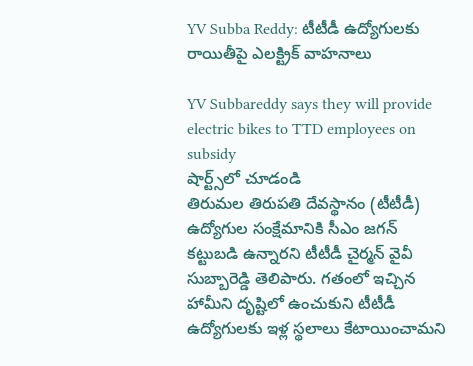YV Subba Reddy: టీటీడీ ఉద్యోగులకు రాయితీపై ఎలక్ట్రిక్ వాహనాలు

YV Subbareddy says they will provide electric bikes to TTD employees on subsidy
షార్ట్స్‌లో చూడండి
తిరుమల తిరుపతి దేవస్థానం (టీటీడీ) ఉద్యోగుల సంక్షేమానికి సీఎం జగన్ కట్టుబడి ఉన్నారని టీటీడీ చైర్మన్ వైవీ సుబ్బారెడ్డి తెలిపారు. గతంలో ఇచ్చిన హామీని దృష్టిలో ఉంచుకుని టీటీడీ ఉద్యోగులకు ఇళ్ల స్థలాలు కేటాయించామని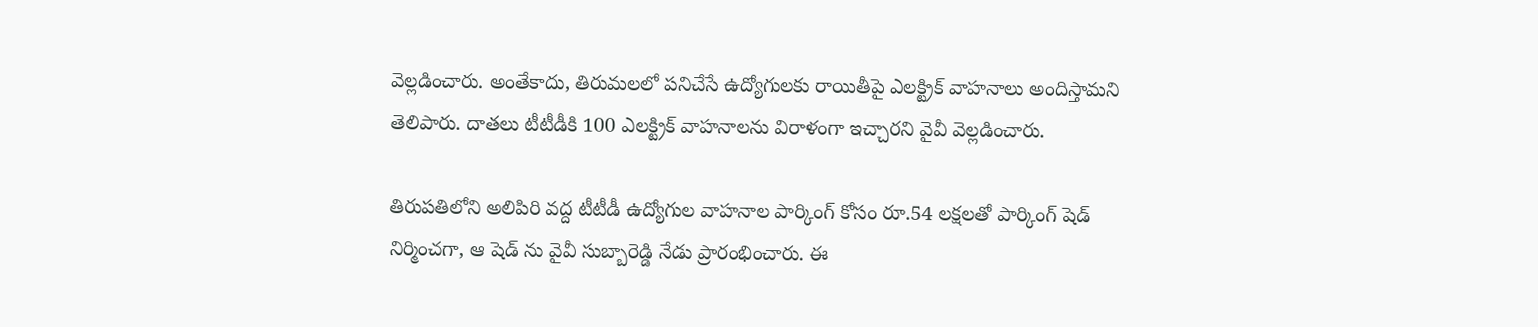వెల్లడించారు. అంతేకాదు, తిరుమలలో పనిచేసే ఉద్యోగులకు రాయితీపై ఎలక్ట్రిక్ వాహనాలు అందిస్తామని తెలిపారు. దాతలు టీటీడీకి 100 ఎలక్ట్రిక్ వాహనాలను విరాళంగా ఇచ్చారని వైవీ వెల్లడించారు.

తిరుపతిలోని అలిపిరి వద్ద టీటీడీ ఉద్యోగుల వాహనాల పార్కింగ్ కోసం రూ.54 లక్షలతో పార్కింగ్ షెడ్ నిర్మించగా, ఆ షెడ్ ను వైవీ సుబ్బారెడ్డి నేడు ప్రారంభించారు. ఈ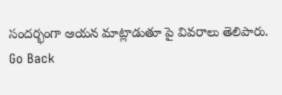సందర్భంగా ఆయన మాట్లాడుతూ పై వివరాలు తెలిపారు.
Go Back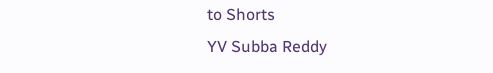to Shorts
YV Subba Reddy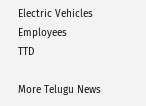Electric Vehicles
Employees
TTD

More Telugu News